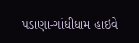પડાણા-ગાંધીધામ હાઇવે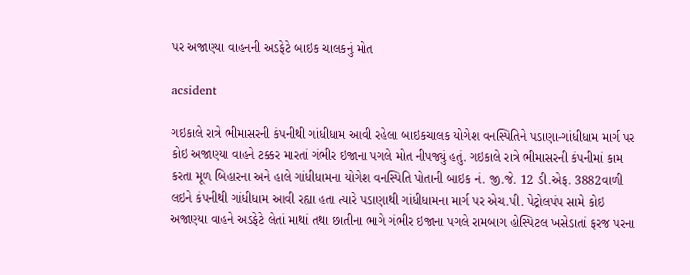પર અજાણ્યા વાહનની અડફેટે બાઇક ચાલકનું મોત

acsident

ગઇકાલે રાત્રે ભીમાસરની કંપનીથી ગાંધીધામ આવી રહેલા બાઇકચાલક યોગેશ વનસ્પિતિને પડાણા-ગાંધીધામ માર્ગ પર કોઇ અજાણ્યા વાહને ટક્કર મારતાં ગંભીર ઇજાના પગલે મોત નીપજ્યું હતું. ગઇકાલે રાત્રે ભીમાસરની કંપનીમાં કામ કરતા મૂળ બિહારના અને હાલે ગાંધીધામના યોગેશ વનસ્પિતિ પોતાની બાઇક નં. જી.જે. 12 ડી.એફ. 3882વાળી લઇને કંપનીથી ગાંધીધામ આવી રહ્યા હતા ત્યારે પડાણાથી ગાંધીધામના માર્ગ પર એચ.પી. પેટ્રોલપંપ સામે કોઇ અજાણ્યા વાહને અડફેટે લેતાં માથાં તથા છાતીના ભાગે ગંભીર ઇજાના પગલે રામબાગ હોસ્પિટલ ખસેડાતાં ફરજ પરના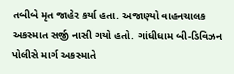તબીબે મૃત જાહેર કર્યા હતા. અજાણ્યો વાહનચાલક અકસ્માત સર્જી નાસી ગયો હતો. ગાંધીધામ બી-ડિવિઝન પોલીસે માર્ગ અકસ્માતે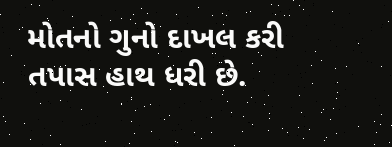મોતનો ગુનો દાખલ કરી તપાસ હાથ ધરી છે.